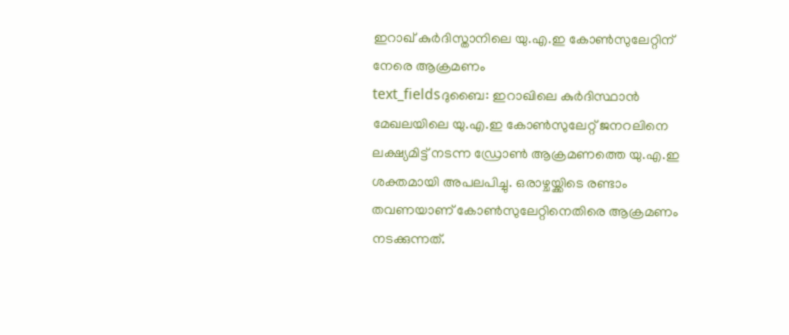ഇറാഖ് കുർദിസ്താനിലെ യു.എ.ഇ കോൺസുലേറ്റിന് നേരെ ആക്രമണം
text_fieldsദുബൈ: ഇറാഖിലെ കുർദിസ്ഥാൻ മേഖലയിലെ യു.എ.ഇ കോൺസുലേറ്റ് ജനറലിനെ ലക്ഷ്യമിട്ട് നടന്ന ഡ്രോൺ ആക്രമണത്തെ യു.എ.ഇ ശക്തമായി അപലപിച്ചു. ഒരാഴ്ചയ്ക്കിടെ രണ്ടാം തവണയാണ് കോൺസുലേറ്റിനെതിരെ ആക്രമണം നടക്കുന്നത്.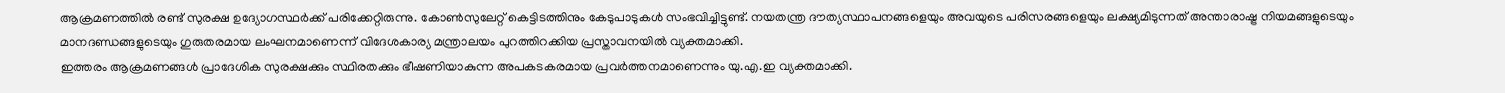ആക്രമണത്തിൽ രണ്ട് സുരക്ഷ ഉദ്യോഗസ്ഥർക്ക് പരിക്കേറ്റിരുന്നു. കോൺസുലേറ്റ് കെട്ടിടത്തിനും കേടുപാടുകൾ സംഭവിച്ചിട്ടുണ്ട്. നയതന്ത്ര ദൗത്യസ്ഥാപനങ്ങളെയും അവയുടെ പരിസരങ്ങളെയും ലക്ഷ്യമിടുന്നത് അന്താരാഷ്ട്ര നിയമങ്ങളുടെയും മാനദണ്ഡങ്ങളുടെയും ഗുരുതരമായ ലംഘനമാണെന്ന് വിദേശകാര്യ മന്ത്രാലയം പുറത്തിറക്കിയ പ്രസ്താവനയിൽ വ്യക്തമാക്കി.
ഇത്തരം ആക്രമണങ്ങൾ പ്രാദേശിക സുരക്ഷക്കും സ്ഥിരതക്കും ഭീഷണിയാകുന്ന അപകടകരമായ പ്രവർത്തനമാണെന്നും യു.എ.ഇ വ്യക്തമാക്കി.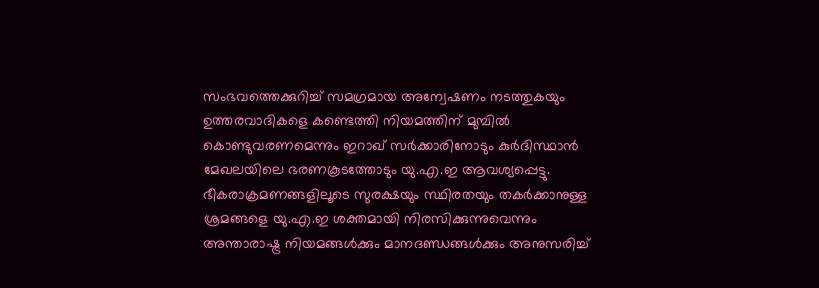സംഭവത്തെക്കുറിച്ച് സമഗ്രമായ അന്വേഷണം നടത്തുകയും ഉത്തരവാദികളെ കണ്ടെത്തി നിയമത്തിന് മുമ്പിൽ കൊണ്ടുവരണമെന്നും ഇറാഖ് സർക്കാരിനോടും കുർദിസ്ഥാൻ മേഖലയിലെ ഭരണകൂടത്തോടും യു.എ.ഇ ആവശ്യപ്പെട്ടു.
ഭീകരാക്രമണങ്ങളിലൂടെ സുരക്ഷയും സ്ഥിരതയും തകർക്കാനുള്ള ശ്രമങ്ങളെ യു.എ.ഇ ശക്തമായി നിരസിക്കുന്നുവെന്നും അന്താരാഷ്ട്ര നിയമങ്ങൾക്കും മാനദണ്ഡങ്ങൾക്കും അനുസരിച്ച്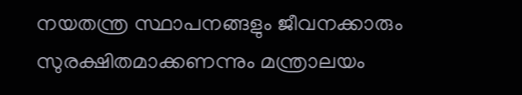നയതന്ത്ര സ്ഥാപനങ്ങളും ജീവനക്കാരും സുരക്ഷിതമാക്കണന്നും മന്ത്രാലയം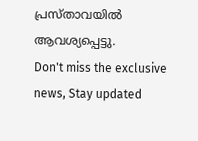പ്രസ്താവയിൽ ആവശ്യപ്പെട്ടു.
Don't miss the exclusive news, Stay updated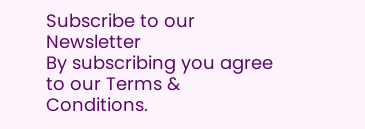Subscribe to our Newsletter
By subscribing you agree to our Terms & Conditions.